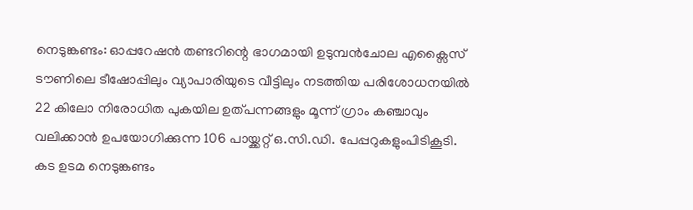നെടുങ്കണ്ടം: ഓപ്പറേഷൻ തണ്ടറിന്റെ ഭാഗമായി ഉടുമ്പൻചോല എക്സൈസ് ടൗണിലെ ടീഷോപ്പിലും വ്യാപാരിയുടെ വീട്ടിലും നടത്തിയ പരിശോധനയിൽ 22 കിലോ നിരോധിത പുകയില ഉത്പന്നങ്ങളും മൂന്ന് ഗ്രാം കഞ്ചാവും വലിക്കാൻ ഉപയോഗിക്കുന്ന 106 പായ്ക്കറ്റ് ഒ.സി.ഡി. പേപ്പറുകളുംപിടികൂടി. കട ഉടമ നെടുങ്കണ്ടം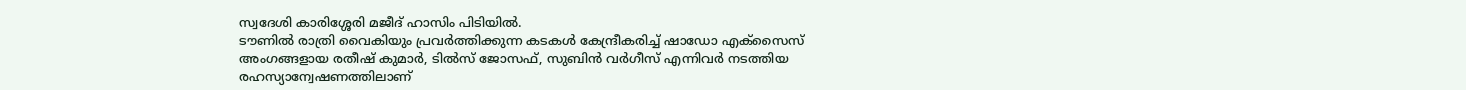സ്വദേശി കാരിശ്ശേരി മജീദ് ഹാസിം പിടിയിൽ.
ടൗണിൽ രാത്രി വൈകിയും പ്രവർത്തിക്കുന്ന കടകൾ കേന്ദ്രീകരിച്ച് ഷാഡോ എക്സൈസ് അംഗങ്ങളായ രതീഷ് കുമാർ, ടിൽസ് ജോസഫ്, സുബിൻ വർഗീസ് എന്നിവർ നടത്തിയ രഹസ്യാന്വേഷണത്തിലാണ്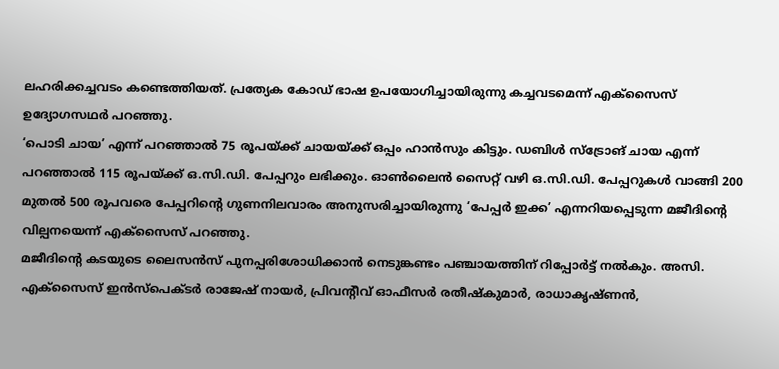ലഹരിക്കച്ചവടം കണ്ടെത്തിയത്. പ്രത്യേക കോഡ് ഭാഷ ഉപയോഗിച്ചായിരുന്നു കച്ചവടമെന്ന് എക്സൈസ് ഉദ്യോഗസഥർ പറഞ്ഞു.
‘പൊടി ചായ’ എന്ന് പറഞ്ഞാൽ 75 രൂപയ്ക്ക് ചായയ്ക്ക് ഒപ്പം ഹാൻസും കിട്ടും. ഡബിൾ സ്ട്രോങ് ചായ എന്ന് പറഞ്ഞാൽ 115 രൂപയ്ക്ക് ഒ.സി.ഡി. പേപ്പറും ലഭിക്കും. ഓൺലൈൻ സൈറ്റ് വഴി ഒ.സി.ഡി. പേപ്പറുകൾ വാങ്ങി 200 മുതൽ 500 രൂപവരെ പേപ്പറിന്റെ ഗുണനിലവാരം അനുസരിച്ചായിരുന്നു ‘പേപ്പർ ഇക്ക’ എന്നറിയപ്പെടുന്ന മജീദിന്റെ വില്പനയെന്ന് എക്സൈസ് പറഞ്ഞു.
മജീദിന്റെ കടയുടെ ലൈസൻസ് പുനപ്പരിശോധിക്കാൻ നെടുങ്കണ്ടം പഞ്ചായത്തിന് റിപ്പോർട്ട് നൽകും. അസി. എക്സൈസ് ഇൻസ്പെക്ടർ രാജേഷ് നായർ, പ്രിവന്റീവ് ഓഫീസർ രതീഷ്കുമാർ, രാധാകൃഷ്ണൻ,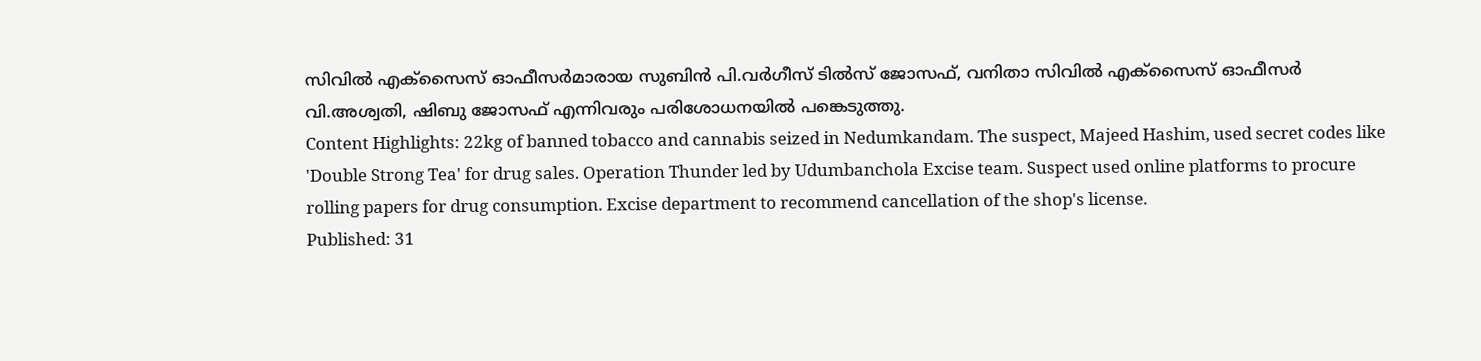സിവിൽ എക്സൈസ് ഓഫീസർമാരായ സുബിൻ പി.വർഗീസ് ടിൽസ് ജോസഫ്, വനിതാ സിവിൽ എക്സൈസ് ഓഫീസർ വി.അശ്വതി, ഷിബു ജോസഫ് എന്നിവരും പരിശോധനയിൽ പങ്കെടുത്തു.
Content Highlights: 22kg of banned tobacco and cannabis seized in Nedumkandam. The suspect, Majeed Hashim, used secret codes like 'Double Strong Tea' for drug sales. Operation Thunder led by Udumbanchola Excise team. Suspect used online platforms to procure rolling papers for drug consumption. Excise department to recommend cancellation of the shop's license.
Published: 31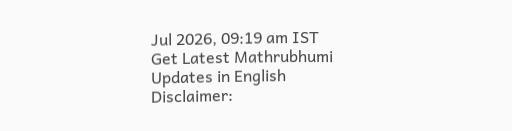Jul 2026, 09:19 am IST
Get Latest Mathrubhumi Updates in English
Disclaimer: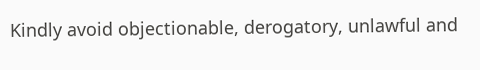Kindly avoid objectionable, derogatory, unlawful and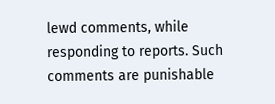lewd comments, while responding to reports. Such comments are punishable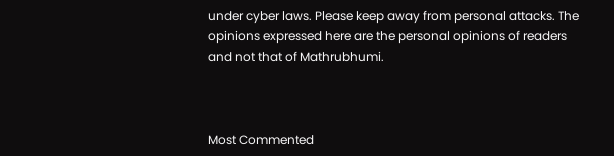under cyber laws. Please keep away from personal attacks. The opinions expressed here are the personal opinions of readers and not that of Mathrubhumi.



Most Commented